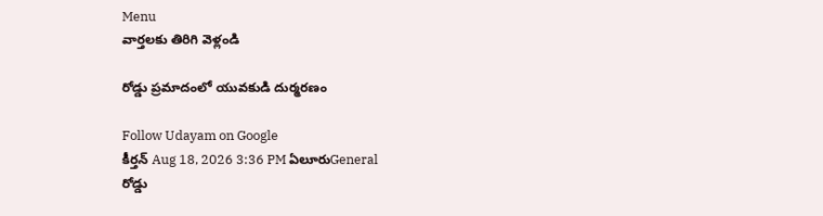Menu
వార్తలకు తిరిగి వెళ్లండి

రోడ్డు ప్రమాదంలో యువకుడి దుర్మరణం

Follow Udayam on Google
కీర్తన్ Aug 18, 2026 3:36 PM ఏలూరుGeneral
రోడ్డు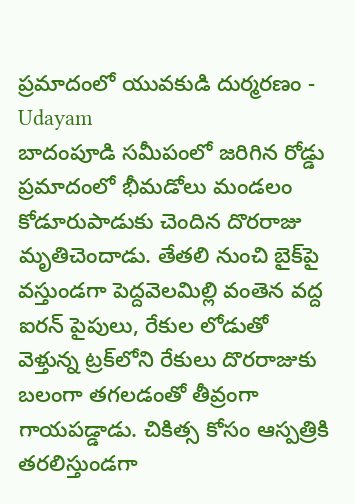ప్రమాదంలో యువకుడి దుర్మరణం - Udayam
బాదంపూడి సమీపంలో జరిగిన రోడ్డు ప్రమాదంలో భీమడోలు మండలం కోడూరుపాడుకు చెందిన దొరరాజు మృతిచెందాడు. తేతలి నుంచి బైక్‌పై వస్తుండగా పెద్దవెలమిల్లి వంతెన వద్ద ఐరన్‌ పైపులు, రేకుల లోడుతో వెళ్తున్న ట్రక్‌లోని రేకులు దొరరాజుకు బలంగా తగలడంతో తీవ్రంగా గాయపడ్డాడు. చికిత్స కోసం ఆస్పత్రికి తరలిస్తుండగా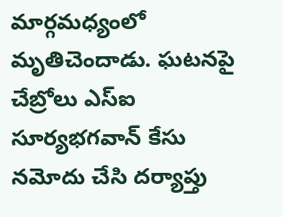మార్గమధ్యంలో మృతిచెందాడు. ఘటనపై చేబ్రోలు ఎస్‌ఐ సూర్యభగవాన్‌ కేసు నమోదు చేసి దర్యాప్తు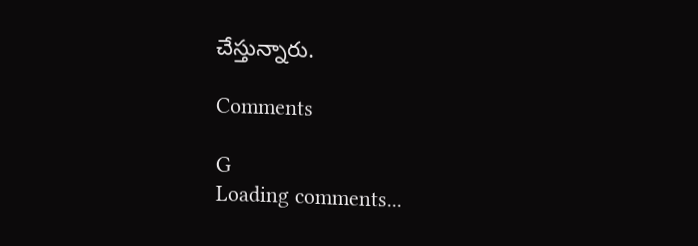చేస్తున్నారు.

Comments

G
Loading comments...